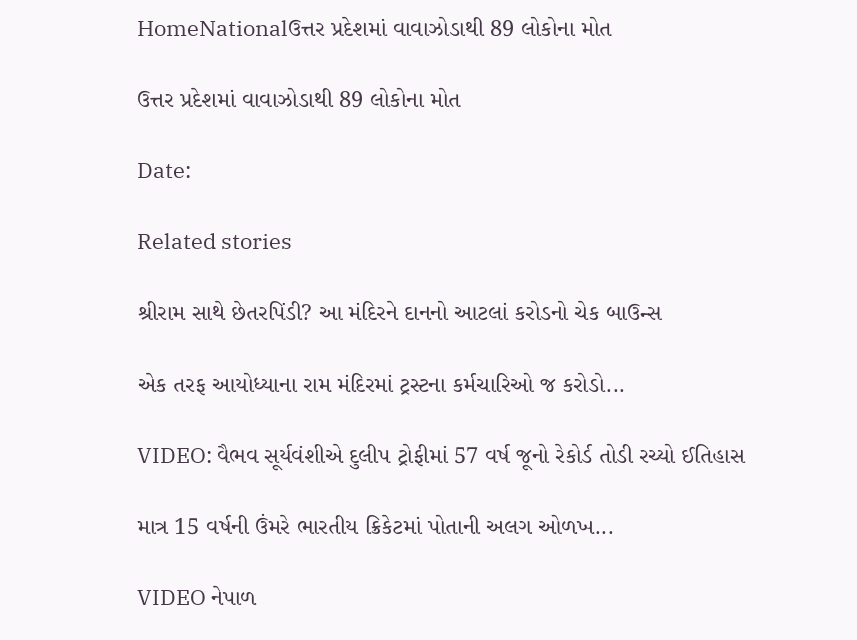HomeNationalઉત્તર પ્રદેશમાં વાવાઝોડાથી 89 લોકોના મોત

ઉત્તર પ્રદેશમાં વાવાઝોડાથી 89 લોકોના મોત

Date:

Related stories

શ્રીરામ સાથે છેતરપિંડી? આ મંદિરને દાનનો આટલાં કરોડનો ચેક બાઉન્સ

એક તરફ આયોધ્યાના રામ મંદિરમાં ટ્રસ્ટના કર્મચારિઓ જ કરોડો...

VIDEO: વૈભવ સૂર્યવંશીએ દુલીપ ટ્રોફીમાં 57 વર્ષ જૂનો રેકોર્ડ તોડી રચ્યો ઈતિહાસ

માત્ર 15 વર્ષની ઉંમરે ભારતીય ક્રિકેટમાં પોતાની અલગ ઓળખ...

VIDEO નેપાળ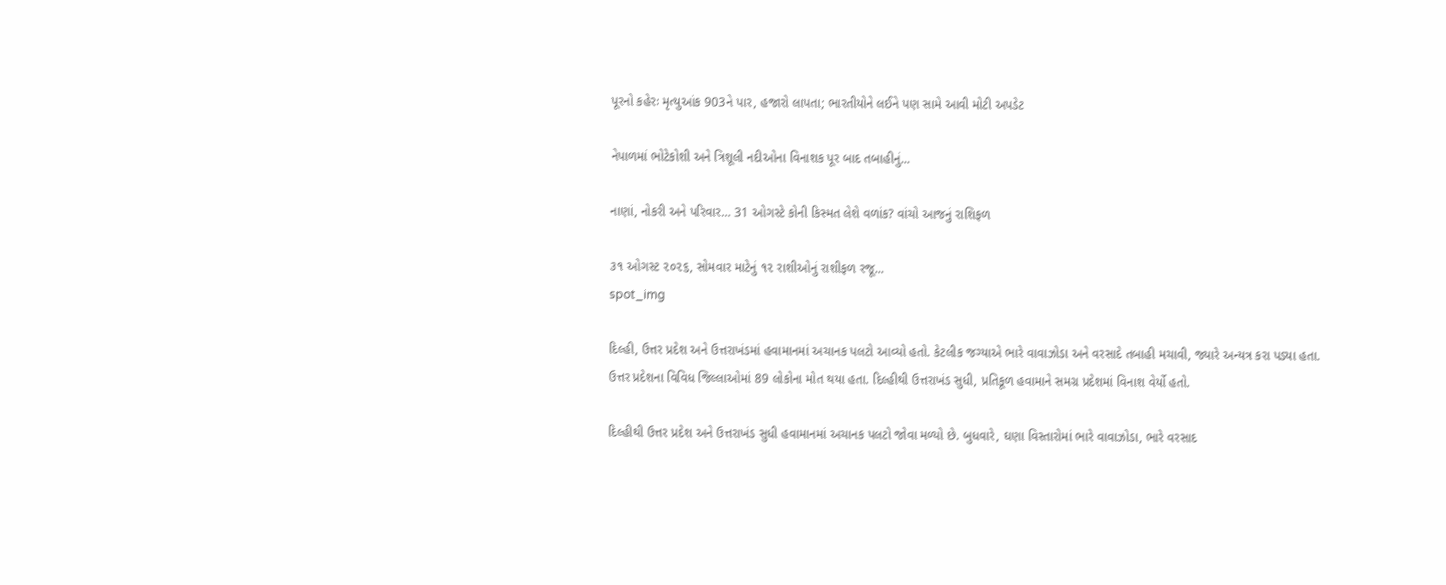પૂરનો કહેરઃ મૃત્યુઆંક 903ને પાર, હજારો લાપતા; ભારતીયોને લઈને પણ સામે આવી મોટી અપડેટ

નેપાળમાં ભોટેકોશી અને ત્રિશૂલી નદીઓના વિનાશક પૂર બાદ તબાહીનું...

નાણાં, નોકરી અને પરિવાર… 31 ઓગસ્ટે કોની કિસ્મત લેશે વળાંક? વાંચો આજનું રાશિફળ

૩૧ ઓગસ્ટ ૨૦૨૬, સોમવાર માટેનું ૧૨ રાશીઓનું રાશીફળ રજૂ...
spot_img

દિલ્હી, ઉત્તર પ્રદેશ અને ઉત્તરાખંડમાં હવામાનમાં અચાનક પલટો આવ્યો હતો. કેટલીક જગ્યાએ ભારે વાવાઝોડા અને વરસાદે તબાહી મચાવી, જ્યારે અન્યત્ર કરા પડ્યા હતા. ઉત્તર પ્રદેશના વિવિધ જિલ્લાઓમાં 89 લોકોના મોત થયા હતા. દિલ્હીથી ઉત્તરાખંડ સુધી, પ્રતિકૂળ હવામાને સમગ્ર પ્રદેશમાં વિનાશ વેર્યો હતો.

દિલ્હીથી ઉત્તર પ્રદેશ અને ઉત્તરાખંડ સુધી હવામાનમાં અચાનક પલટો જોવા મળ્યો છે. બુધવારે, ઘણા વિસ્તારોમાં ભારે વાવાઝોડા, ભારે વરસાદ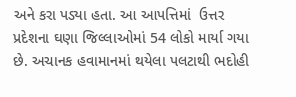અને કરા પડ્યા હતા. આ આપત્તિમાં  ઉત્તર પ્રદેશના ઘણા જિલ્લાઓમાં 54 લોકો માર્યા ગયા છે. અચાનક હવામાનમાં થયેલા પલટાથી ભદોહી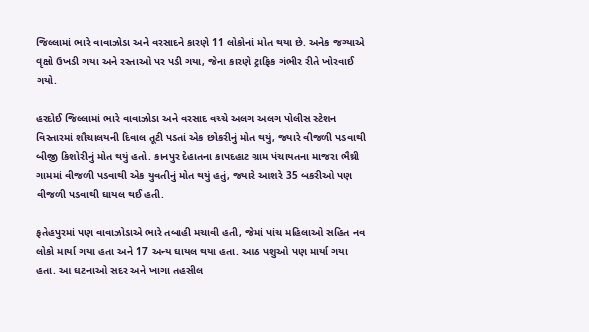જિલ્લામાં ભારે વાવાઝોડા અને વરસાદને કારણે 11 લોકોનાં મોત થયા છે. અનેક જગ્યાએ વૃક્ષો ઉખડી ગયા અને રસ્તાઓ પર પડી ગયા, જેના કારણે ટ્રાફિક ગંભીર રીતે ખોરવાઈ ગયો.

હરદોઈ જિલ્લામાં ભારે વાવાઝોડા અને વરસાદ વચ્ચે અલગ અલગ પોલીસ સ્ટેશન વિસ્તારમાં શૌચાલયની દિવાલ તૂટી પડતાં એક છોકરીનું મોત થયું, જ્યારે વીજળી પડવાથી બીજી કિશોરીનું મોત થયું હતો. કાનપુર દેહાતના કાપદહાટ ગ્રામ પંચાયતના માજરા ભૈથ્રી ગામમાં વીજળી પડવાથી એક યુવતીનું મોત થયું હતું, જ્યારે આશરે 35 બકરીઓ પણ વીજળી પડવાથી ઘાયલ થઈ હતી.

ફતેહપુરમાં પણ વાવાઝોડાએ ભારે તબાહી મચાવી હતી, જેમાં પાંચ મહિલાઓ સહિત નવ લોકો માર્યા ગયા હતા અને 17 અન્ય ઘાયલ થયા હતા. આઠ પશુઓ પણ માર્યા ગયા હતા. આ ઘટનાઓ સદર અને ખાગા તહસીલ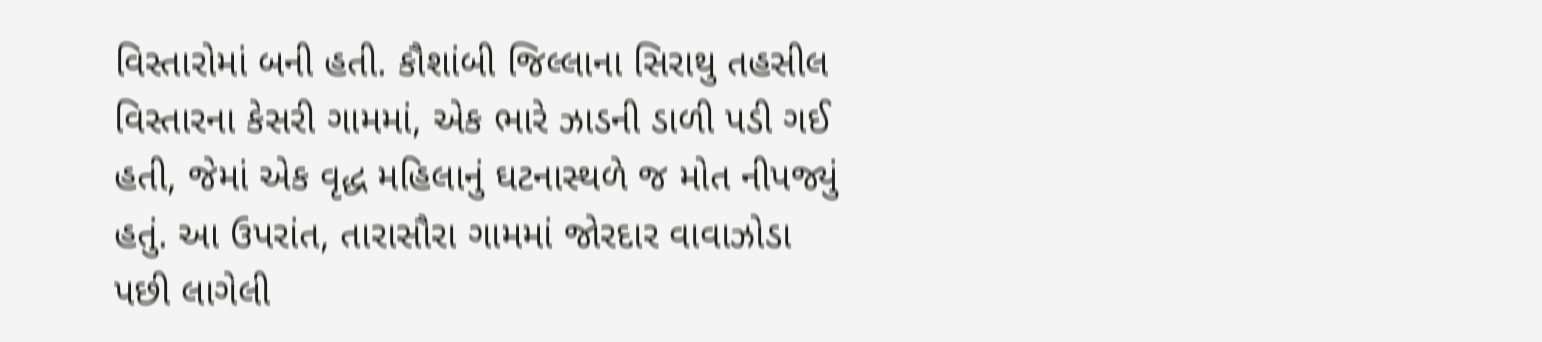વિસ્તારોમાં બની હતી. કૌશાંબી જિલ્લાના સિરાથુ તહસીલ વિસ્તારના કેસરી ગામમાં, એક ભારે ઝાડની ડાળી પડી ગઈ હતી, જેમાં એક વૃદ્ધ મહિલાનું ઘટનાસ્થળે જ મોત નીપજ્યું હતું. આ ઉપરાંત, તારાસૌરા ગામમાં જોરદાર વાવાઝોડા પછી લાગેલી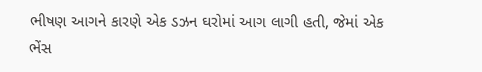ભીષણ આગને કારણે એક ડઝન ઘરોમાં આગ લાગી હતી, જેમાં એક ભેંસ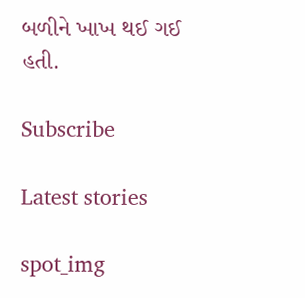બળીને ખાખ થઈ ગઈ હતી.

Subscribe

Latest stories

spot_img